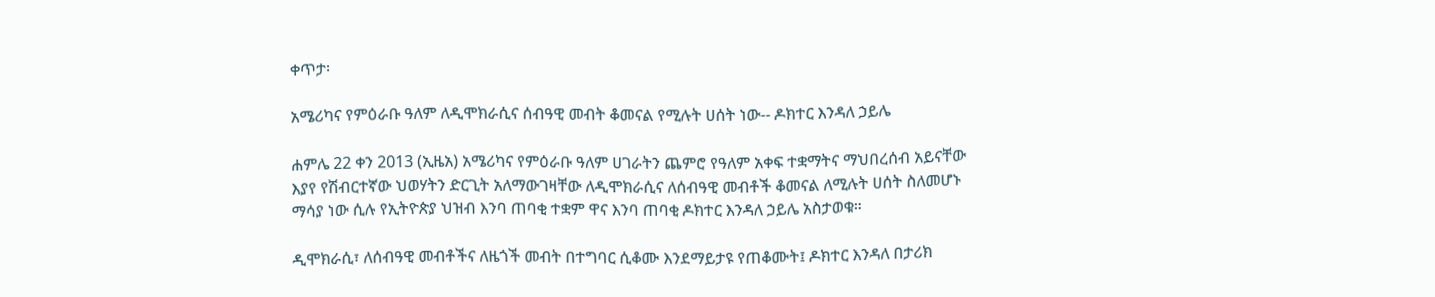ቀጥታ፡

አሜሪካና የምዕራቡ ዓለም ለዲሞክራሲና ሰብዓዊ መብት ቆመናል የሚሉት ሀሰት ነው-- ዶክተር እንዳለ ኃይሌ

ሐምሌ 22 ቀን 2013 (ኢዜአ) አሜሪካና የምዕራቡ ዓለም ሀገራትን ጨምሮ የዓለም አቀፍ ተቋማትና ማህበረሰብ አይናቸው እያየ የሽብርተኛው ህወሃትን ድርጊት አለማውገዛቸው ለዲሞክራሲና ለሰብዓዊ መብቶች ቆመናል ለሚሉት ሀሰት ስለመሆኑ ማሳያ ነው ሲሉ የኢትዮጵያ ህዝብ እንባ ጠባቂ ተቋም ዋና እንባ ጠባቂ ዶክተር እንዳለ ኃይሌ አስታወቁ።

ዲሞክራሲ፣ ለሰብዓዊ መብቶችና ለዜጎች መብት በተግባር ሲቆሙ እንደማይታዩ የጠቆሙት፤ ዶክተር እንዳለ በታሪክ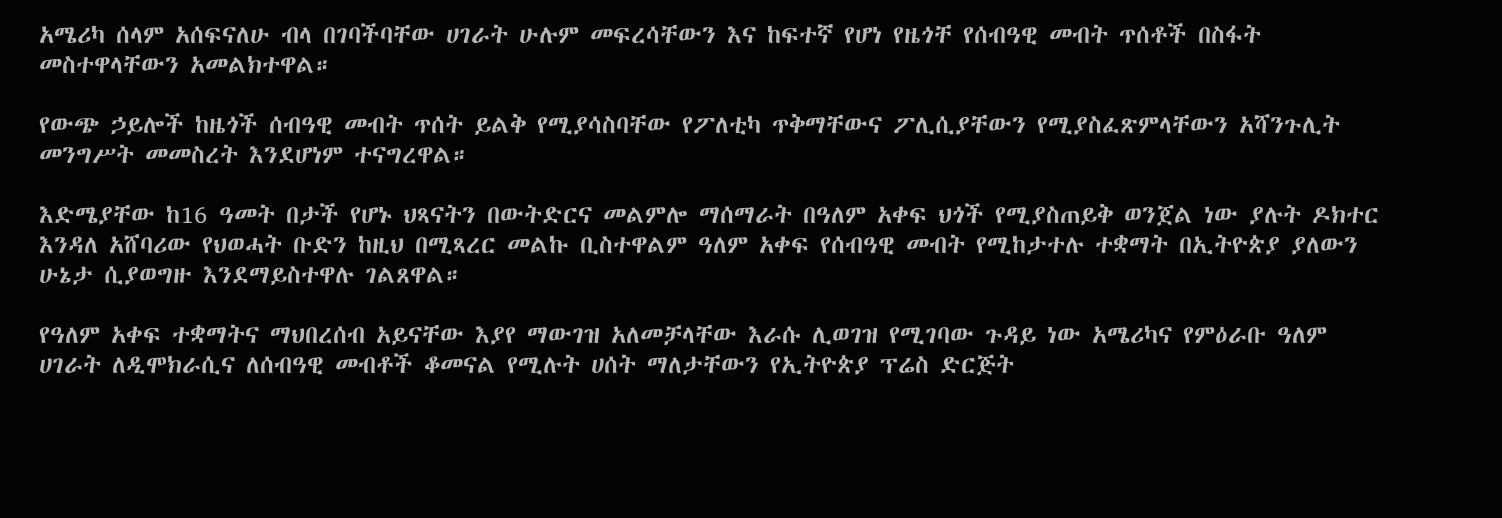አሜሪካ ሰላም አሰፍናለሁ ብላ በገባችባቸው ሀገራት ሁሉም መፍረሳቸውን እና ከፍተኛ የሆነ የዜጎቸ የሰብዓዊ መብት ጥሰቶች በስፋት መስተዋላቸውን አመልክተዋል።

የውጭ ኃይሎች ከዜጎች ሰብዓዊ መብት ጥሰት ይልቅ የሚያሳስባቸው የፖለቲካ ጥቅማቸውና ፖሊሲያቸውን የሚያስፈጽምላቸውን አሻንጉሊት መንግሥት መመስረት እንደሆነም ተናግረዋል።

እድሜያቸው ከ16 ዓመት በታች የሆኑ ህጻናትን በውትድርና መልምሎ ማሰማራት በዓለም አቀፍ ህጎች የሚያስጠይቅ ወንጀል ነው ያሉት ዶክተር እንዳለ አሸባሪው የህወሓት ቡድን ከዚህ በሚጻረር መልኩ ቢስተዋልም ዓለም አቀፍ የሰብዓዊ መብት የሚከታተሉ ተቋማት በኢትዮጵያ ያለውን ሁኔታ ሲያወግዙ እንደማይስተዋሉ ገልጸዋል።

የዓለም አቀፍ ተቋማትና ማህበረሰብ አይናቸው እያየ ማውገዝ አለመቻላቸው እራሱ ሊወገዝ የሚገባው ጉዳይ ነው አሜሪካና የምዕራቡ ዓለም ሀገራት ለዲሞክራሲና ለሰብዓዊ መብቶች ቆመናል የሚሉት ሀሰት ማለታቸውን የኢትዮጵያ ፕሬስ ድርጅት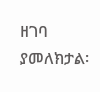ዘገባ ያመለክታል፡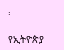፡

የኢትዮጵያ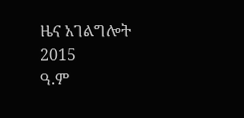ዜና አገልግሎት
2015
ዓ.ም